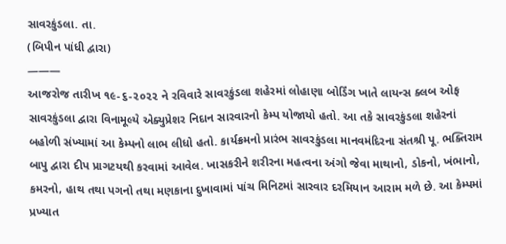સાવરકુંડલા. તા.
(બિપીન પાંધી દ્વારા)
———
આજરોજ તારીખ ૧૯-૬-૨૦૨૨ ને રવિવારે સાવરકુંડલા શહેરમાં લોહાણા બોર્ડિંગ ખાતે લાયન્સ ક્લબ ઓફ સાવરકુંડલા દ્વારા વિનામૂલ્યે એક્યુપ્રેશર નિદાન સારવારનો કેમ્પ યોજાયો હતો. આ તકે સાવરકુંડલા શહેરનાં બહોળી સંખ્યામાં આ કેમ્પનો લાભ લીધો હતો. કાર્યક્રમનો પ્રારંભ સાવરકુંડલા માનવમંદિરના સંતશ્રી પૂ. ભક્તિરામ બાપુ દ્વારા દીપ પ્રાગટયથી કરવામાં આવેલ. ખાસકરીને શરીરના મહત્વના અંગો જેવા માથાનો, ડોકનો, ખંભાનો, કમરનો, હાથ તથા પગનો તથા મણકાના દુખાવામાં પાંચ મિનિટમાં સારવાર દરમિયાન આરામ મળે છે. આ કેમ્પમાં પ્રખ્યાત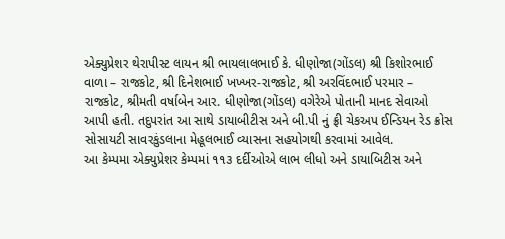એક્યુપ્રેશર થેરાપીસ્ટ લાયન શ્રી ભાયલાલભાઈ કે. ધીણોજા(ગોંડલ) શ્રી કિશોરભાઈ વાળા – રાજકોટ, શ્રી દિનેશભાઈ ખખ્ખર-રાજકોટ, શ્રી અરવિંદભાઈ પરમાર – રાજકોટ, શ્રીમતી વર્ષાબેન આર. ધીણોજા(ગોંડલ) વગેરેએ પોતાની માનદ સેવાઓ આપી હતી. તદુપરાંત આ સાથે ડાયાબીટીસ અને બી.પી નું ફ્રી ચેકઅપ ઈન્ડિયન રેડ ક્રોસ સોસાયટી સાવરકુંડલાના મેહૂલભાઈ વ્યાસના સહયોગથી કરવામાં આવેલ.
આ કેમ્પમા એક્યુપ્રેશર કેમ્પમાં ૧૧૩ દર્દીઓએ લાભ લીધો અને ડાયાબિટીસ અને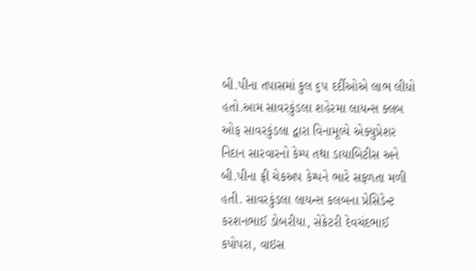બી.પીના તપાસમાં કુલ ૬૫ દર્દીઓએ લાભ લીધો હતો.આમ સાવરકુંડલા શહેરમા લાયન્સ ક્લબ ઓફ સાવરકુંડલા દ્વારા વિનામૂલ્યે એક્યુપ્રેશર નિદાન સારવારનો કેમ્પ તથા ડાયાબિટીસ અને બી.પીના ફ્રી ચેકઅપ કેમ્પને ભારે સફળતા મળી હતી. સાવરકુંડલા લાયન્સ કલબના પ્રેસિડેન્ટ કરશનભાઈ ડોબરીયા, સેક્રેટરી દેવચંદભાઈ કપોપરા, વાઇસ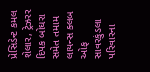પ્રેસિડેન્ટ કમલ શેલાર, ટ્રેઝરર દિપક બોઘરા સમેત તમામ લાયન્સ ક્લબ ઓફ સાવરકુંડલા પરિવારના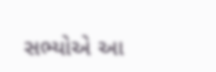સભ્યોએ આ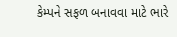કેમ્પને સફળ બનાવવા માટે ભારે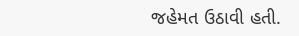જહેમત ઉઠાવી હતી.